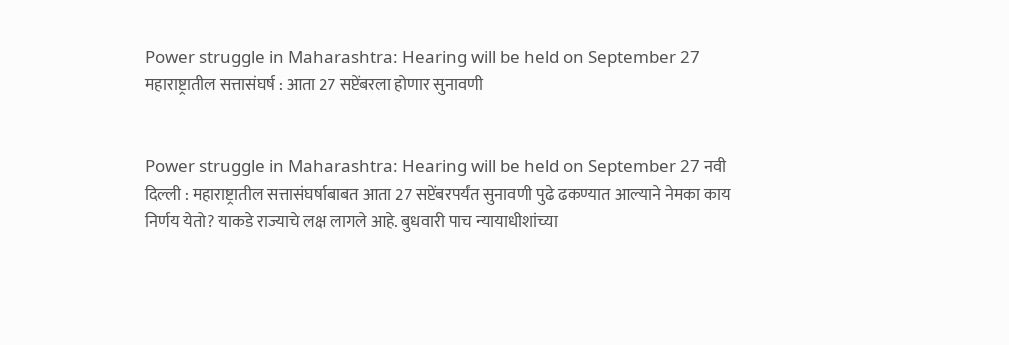Power struggle in Maharashtra: Hearing will be held on September 27 महाराष्ट्रातील सत्तासंघर्ष : आता 27 सप्टेंबरला होणार सुनावणी


Power struggle in Maharashtra: Hearing will be held on September 27 नवी दिल्ली : महाराष्ट्रातील सत्तासंघर्षाबाबत आता 27 सप्टेंबरपर्यंत सुनावणी पुढे ढकण्यात आल्याने नेमका काय निर्णय येतो? याकडे राज्याचे लक्ष लागले आहे. बुधवारी पाच न्यायाधीशांच्या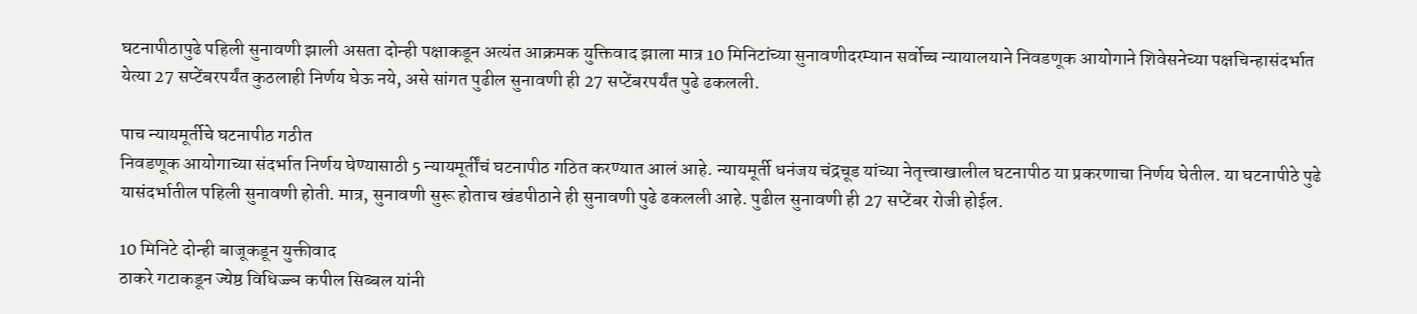घटनापीठापुढे पहिली सुनावणी झाली असता दोन्ही पक्षाकडून अत्यंत आक्रमक युक्तिवाद झाला मात्र 10 मिनिटांच्या सुनावणीदरम्यान सर्वोच्च न्यायालयाने निवडणूक आयोगाने शिवेसनेच्या पक्षचिन्हासंदर्भात येत्या 27 सप्टेंबरपर्यंत कुठलाही निर्णय घेऊ नये, असे सांगत पुढील सुनावणी ही 27 सप्टेंबरपर्यंत पुढे ढकलली.

पाच न्यायमूर्तीचे घटनापीठ गठीत
निवडणूक आयोगाच्या संदर्भात निर्णय घेण्यासाठी 5 न्यायमूर्तींचं घटनापीठ गठित करण्यात आलं आहे. न्यायमूर्ती धनंजय चंद्रचूड यांच्या नेतृत्त्वाखालील घटनापीठ या प्रकरणाचा निर्णय घेतील. या घटनापीठे पुढे यासंदर्भातील पहिली सुनावणी होती. मात्र, सुनावणी सुरू होताच खंडपीठाने ही सुनावणी पुढे ढकलली आहे. पुढील सुनावणी ही 27 सप्टेंबर रोजी होईल.

10 मिनिटे दोन्ही बाजूकडून युक्तीवाद
ठाकरे गटाकडून ज्येष्ठ विधिज्ज्ञ कपील सिब्बल यांनी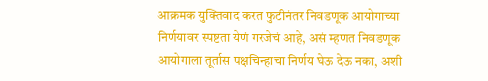आक्रमक युक्तिवाद करत फुटीनंतर निवडणूक आयोगाच्या निर्णयावर स्पष्टता येणं गरजेचं आहे, असं म्हणत निवडणूक आयोगाला तूर्तास पक्षचिन्हाचा निर्णय घेऊ देऊ नका, अशी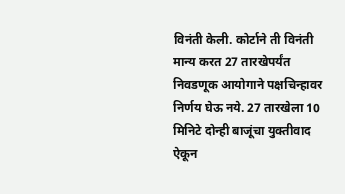विनंती केली. कोर्टाने ती विनंती मान्य करत 27 तारखेपर्यंत निवडणूक आयोगाने पक्षचिन्हावर निर्णय घेऊ नये. 27 तारखेला 10 मिनिटे दोन्ही बाजूंचा युक्तीवाद ऐकून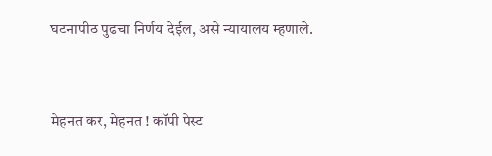घटनापीठ पुढचा निर्णय देईल, असे न्यायालय म्हणाले.


मेहनत कर, मेहनत ! कॉपी पेस्ट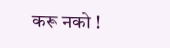करू नको !